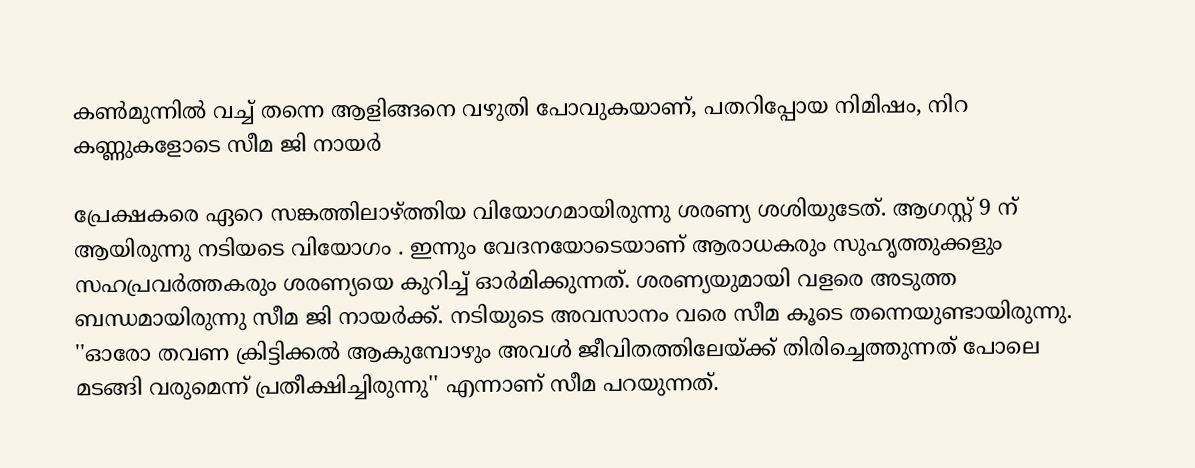കൺമുന്നിൽ വച്ച് തന്നെ ആളിങ്ങനെ വഴുതി പോവുകയാണ്, പതറിപ്പോയ നിമിഷം, നിറ കണ്ണുകളോടെ സീമ ജി നായർ

പ്രേക്ഷകരെ ഏറെ സങ്കത്തിലാഴ്ത്തിയ വിയോഗമായിരുന്നു ശരണ്യ ശശിയുടേത്. ആഗസ്റ്റ് 9 ന് ആയിരുന്നു നടിയടെ വിയോഗം . ഇന്നും വേദനയോടെയാണ് ആരാധകരും സുഹൃത്തുക്കളും സഹപ്രവർത്തകരും ശരണ്യയെ കുറിച്ച് ഓർമിക്കുന്നത്. ശരണ്യയുമായി വളരെ അടുത്ത ബന്ധമായിരുന്നു സീമ ജി നായർക്ക്. നടിയുടെ അവസാനം വരെ സീമ കൂടെ തന്നെയുണ്ടായിരുന്നു. ''ഓരോ തവണ ക്രിട്ടിക്കൽ ആകുമ്പോഴും അവൾ ജീവിതത്തിലേയ്ക്ക് തിരിച്ചെത്തുന്നത് പോലെ മടങ്ങി വരുമെന്ന് പ്രതീക്ഷിച്ചിരുന്നു'' എന്നാണ് സീമ പറയുന്നത്.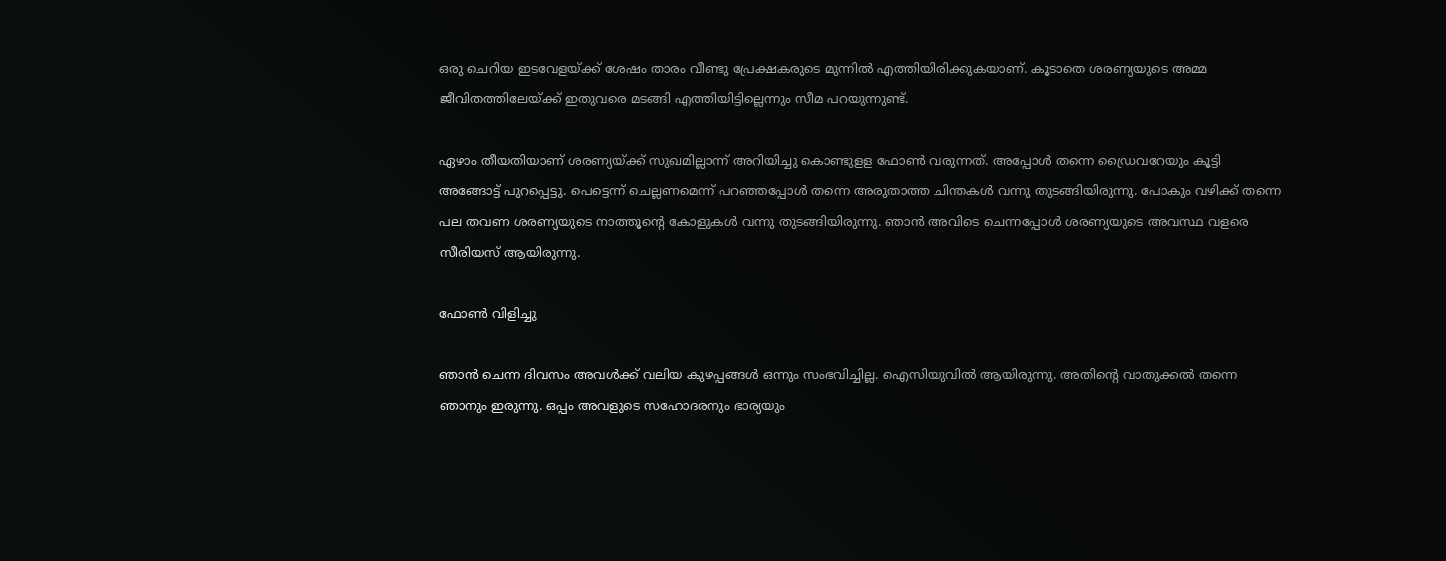ഒരു ചെറിയ ഇടവേളയ്ക്ക് ശേഷം താരം വീണ്ടു പ്രേക്ഷകരുടെ മുന്നിൽ എത്തിയിരിക്കുകയാണ്. കൂടാതെ ശരണ്യയുടെ അമ്മ ജീവിതത്തിലേയ്ക്ക് ഇതുവരെ മടങ്ങി എത്തിയിട്ടില്ലെന്നും സീമ പറയുന്നുണ്ട്.

ഏഴാം തീയതിയാണ് ശരണ്യയ്ക്ക് സുഖമില്ലാന്ന് അറിയിച്ചു കൊണ്ടുളള ഫോൺ വരുന്നത്. അപ്പോൾ തന്നെ ഡ്രൈവറേയും കൂട്ടി അങ്ങോട്ട് പുറപ്പെട്ടു. പെട്ടെന്ന് ചെല്ലണമെന്ന് പറഞ്ഞപ്പോൾ തന്നെ അരുതാത്ത ചിന്തകൾ വന്നു തുടങ്ങിയിരുന്നു. പോകും വഴിക്ക് തന്നെ പല തവണ ശരണ്യയുടെ നാത്തൂന്റെ കോളുകൾ വന്നു തുടങ്ങിയിരുന്നു. ഞാൻ അവിടെ ചെന്നപ്പോൾ ശരണ്യയുടെ അവസ്ഥ വളരെ സീരിയസ് ആയിരുന്നു.

ഫോൺ വിളിച്ചു

ഞാൻ ചെന്ന ദിവസം അവൾക്ക് വലിയ കുഴപ്പങ്ങൾ ഒന്നും സംഭവിച്ചില്ല. ഐസിയുവിൽ ആയിരുന്നു. അതിന്റെ വാതുക്കൽ തന്നെ ഞാനും ഇരുന്നു. ഒപ്പം അവളുടെ സഹോദരനും ഭാര്യയും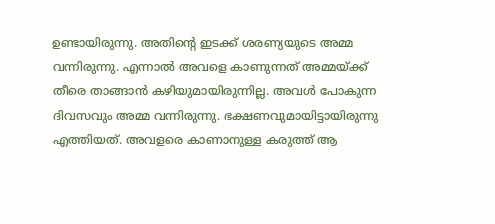ഉണ്ടായിരുന്നു. അതിന്റെ ഇടക്ക് ശരണ്യയുടെ അമ്മ വന്നിരുന്നു. എന്നാൽ അവളെ കാണുന്നത് അമ്മയ്ക്ക് തീരെ താങ്ങാൻ കഴിയുമായിരുന്നില്ല. അവൾ പോകുന്ന ദിവസവും അമ്മ വന്നിരുന്നു. ഭക്ഷണവുമായിട്ടായിരുന്നു എത്തിയത്. അവളരെ കാണാനുള്ള കരുത്ത് ആ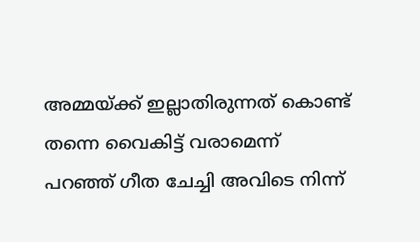അമ്മയ്ക്ക് ഇല്ലാതിരുന്നത് കൊണ്ട് തന്നെ വൈകിട്ട് വരാമെന്ന് പറഞ്ഞ് ഗീത ചേച്ചി അവിടെ നിന്ന്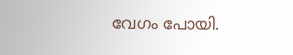വേഗം പോയി.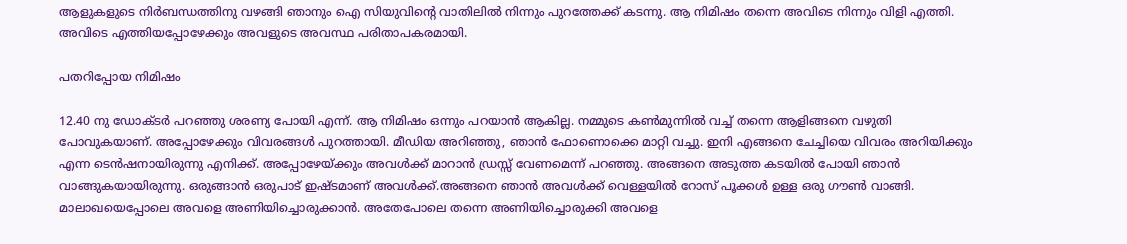ആളുകളുടെ നിർബന്ധത്തിനു വഴങ്ങി ഞാനും ഐ സിയുവിന്റെ വാതിലിൽ നിന്നും പുറത്തേക്ക് കടന്നു. ആ നിമിഷം തന്നെ അവിടെ നിന്നും വിളി എത്തി. അവിടെ എത്തിയപ്പോഴേക്കും അവളുടെ അവസ്ഥ പരിതാപകരമായി.

പതറിപ്പോയ നിമിഷം

12.40 നു ഡോക്ടർ പറഞ്ഞു ശരണ്യ പോയി എന്ന്. ആ നിമിഷം ഒന്നും പറയാൻ ആകില്ല. നമ്മുടെ കൺമുന്നിൽ വച്ച് തന്നെ ആളിങ്ങനെ വഴുതി പോവുകയാണ്. അപ്പോഴേക്കും വിവരങ്ങൾ പുറത്തായി. മീഡിയ അറിഞ്ഞു, ഞാൻ ഫോണൊക്കെ മാറ്റി വച്ചു. ഇനി എങ്ങനെ ചേച്ചിയെ വിവരം അറിയിക്കും എന്ന ടെൻഷനായിരുന്നു എനിക്ക്. അപ്പോഴേയ്ക്കും അവൾക്ക് മാറാൻ ഡ്രസ്സ് വേണമെന്ന് പറഞ്ഞു. അങ്ങനെ അടുത്ത കടയിൽ പോയി ഞാൻ വാങ്ങുകയായിരുന്നു. ഒരുങ്ങാൻ ഒരുപാട് ഇഷ്ടമാണ് അവൾക്ക്.അങ്ങനെ ഞാൻ അവൾക്ക് വെള്ളയിൽ റോസ് പൂക്കൾ ഉള്ള ഒരു ഗൗൺ വാങ്ങി. മാലാഖയെപ്പോലെ അവളെ അണിയിച്ചൊരുക്കാൻ. അതേപോലെ തന്നെ അണിയിച്ചൊരുക്കി അവളെ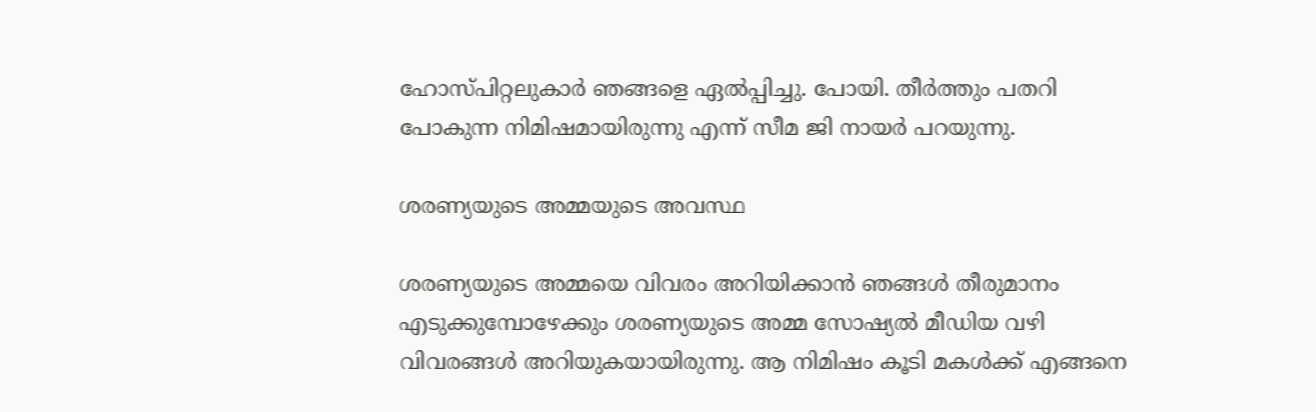ഹോസ്പിറ്റലുകാർ ഞങ്ങളെ ഏൽപ്പിച്ചു. പോയി. തീർത്തും പതറി പോകുന്ന നിമിഷമായിരുന്നു എന്ന് സീമ ജി നായർ പറയുന്നു.

ശരണ്യയുടെ അമ്മയുടെ അവസ്ഥ

ശരണ്യയുടെ അമ്മയെ വിവരം അറിയിക്കാൻ ഞങ്ങൾ തീരുമാനം എടുക്കുമ്പോഴേക്കും ശരണ്യയുടെ അമ്മ സോഷ്യൽ മീഡിയ വഴി വിവരങ്ങൾ അറിയുകയായിരുന്നു. ആ നിമിഷം കൂടി മകൾക്ക് എങ്ങനെ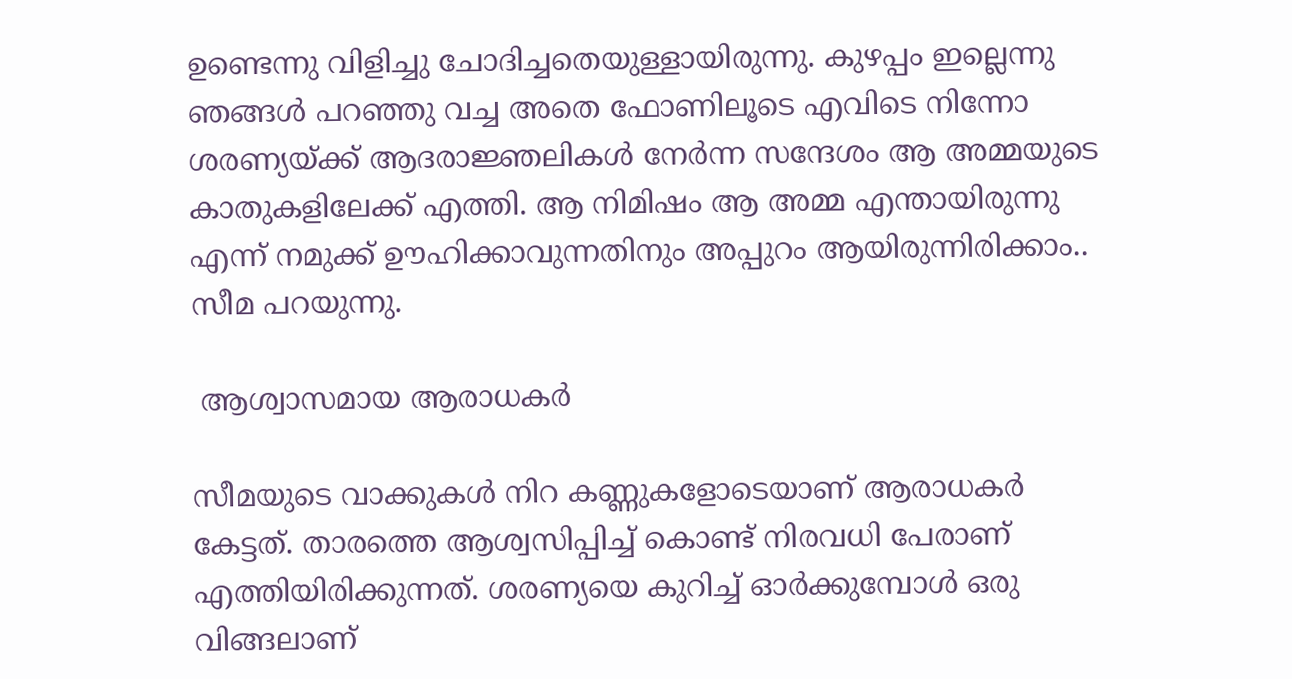ഉണ്ടെന്നു വിളിച്ചു ചോദിച്ചതെയുള്ളായിരുന്നു. കുഴപ്പം ഇല്ലെന്നു ഞങ്ങൾ പറഞ്ഞു വച്ച അതെ ഫോണിലൂടെ എവിടെ നിന്നോ ശരണ്യയ്ക്ക് ആദരാജ്ഞലികൾ നേർന്ന സന്ദേശം ആ അമ്മയുടെ കാതുകളിലേക്ക് എത്തി. ആ നിമിഷം ആ അമ്മ എന്തായിരുന്നു എന്ന് നമുക്ക് ഊഹിക്കാവുന്നതിനും അപ്പുറം ആയിരുന്നിരിക്കാം.. സീമ പറയുന്നു.

 ആശ്വാസമായ ആരാധകർ

സീമയുടെ വാക്കുകൾ നിറ കണ്ണുകളോടെയാണ് ആരാധകർ കേട്ടത്. താരത്തെ ആശ്വസിപ്പിച്ച് കൊണ്ട് നിരവധി പേരാണ് എത്തിയിരിക്കുന്നത്. ശരണ്യയെ കുറിച്ച് ഓർക്കുമ്പോൾ ഒരു വിങ്ങലാണ്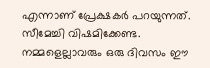എന്നാണ് പ്രേക്ഷകർ പറയുന്നത്. സീമേച്ചി വിഷമിക്കേണ്ട. നമ്മളെല്ലാവരും ഒരു ദിവസം ഈ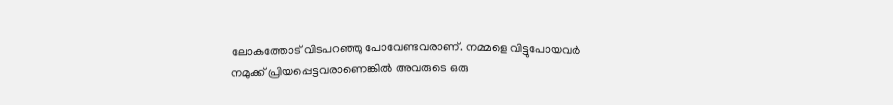ലോകത്തോട് വിടപറഞ്ഞു പോവേണ്ടവരാണ്. നമ്മളെ വിട്ടുപോയവർ നമുക്ക് പ്രിയപ്പെട്ടവരാണെങ്കിൽ അവരുടെ ഒരു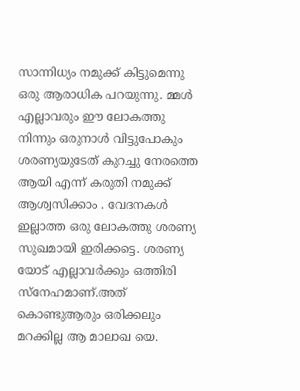സാന്നിധ്യം നമുക്ക് കിട്ടുമെന്നു ഒരു ആരാധിക പറയുന്നു. മ്മൾ എല്ലാവരും ഈ ലോകത്തു നിന്നും ഒരുനാൾ വിട്ടുപോകും ശരണ്യയുടേത് കുറച്ചു നേരത്തെ ആയി എന്ന് കരുതി നമുക്ക് ആശ്വസിക്കാം . വേദനകൾ ഇല്ലാത്ത ഒരു ലോകത്തു ശരണ്യ സുഖമായി ഇരിക്കട്ടെ. ശരണ്യ യോട് എല്ലാവർക്കും ഒത്തിരി സ്നേഹമാണ്.അത് കൊണ്ടുആരും ഒരിക്കലും മറക്കില്ല ആ മാലാഖ യെ.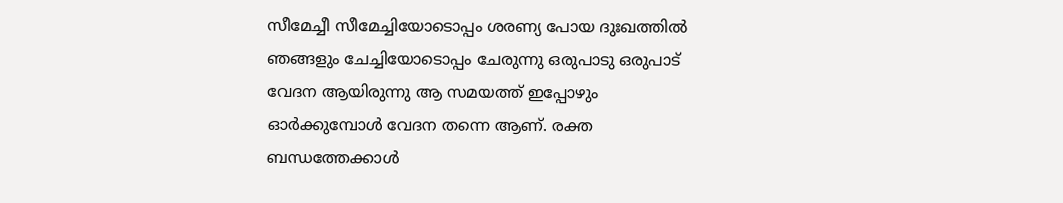സീമേച്ചീ സീമേച്ചിയോടൊപ്പം ശരണ്യ പോയ ദുഃഖത്തിൽ ഞങ്ങളും ചേച്ചിയോടൊപ്പം ചേരുന്നു ഒരുപാടു ഒരുപാട് വേദന ആയിരുന്നു ആ സമയത്ത് ഇപ്പോഴും ഓർക്കുമ്പോൾ വേദന തന്നെ ആണ്. രക്ത ബന്ധത്തേക്കാൾ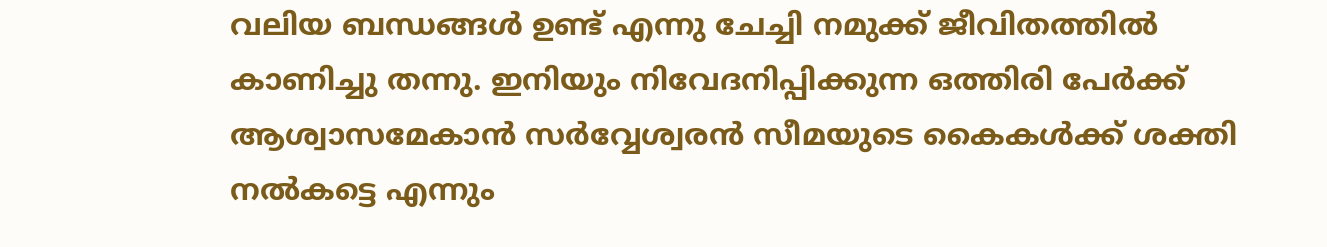വലിയ ബന്ധങ്ങൾ ഉണ്ട് എന്നു ചേച്ചി നമുക്ക് ജീവിതത്തിൽ കാണിച്ചു തന്നു. ഇനിയും നിവേദനിപ്പിക്കുന്ന ഒത്തിരി പേർക്ക് ആശ്വാസമേകാൻ സർവ്വേശ്വരൻ സീമയുടെ കൈകൾക്ക് ശക്തി നൽകട്ടെ എന്നും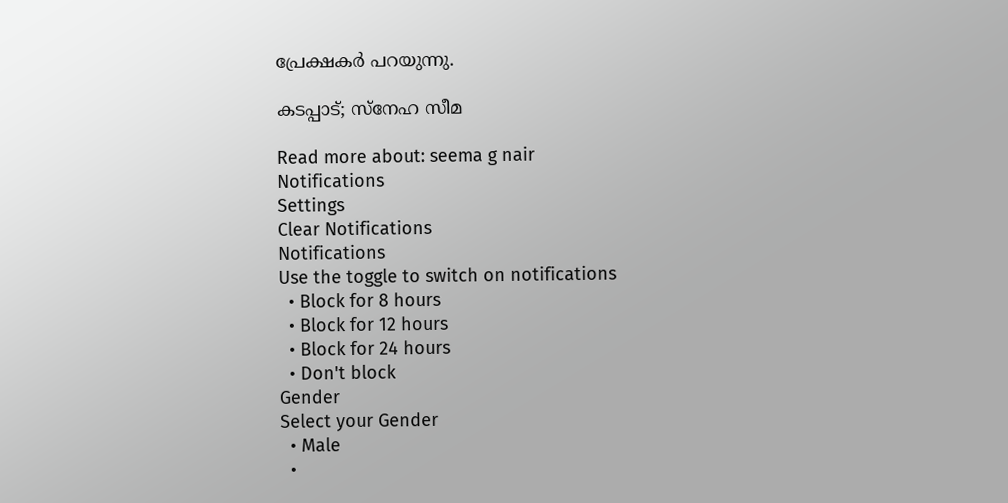പ്രേക്ഷകർ പറയുന്നു.

കടപ്പാട്; സ്നേഹ സീമ

Read more about: seema g nair
Notifications
Settings
Clear Notifications
Notifications
Use the toggle to switch on notifications
  • Block for 8 hours
  • Block for 12 hours
  • Block for 24 hours
  • Don't block
Gender
Select your Gender
  • Male
  •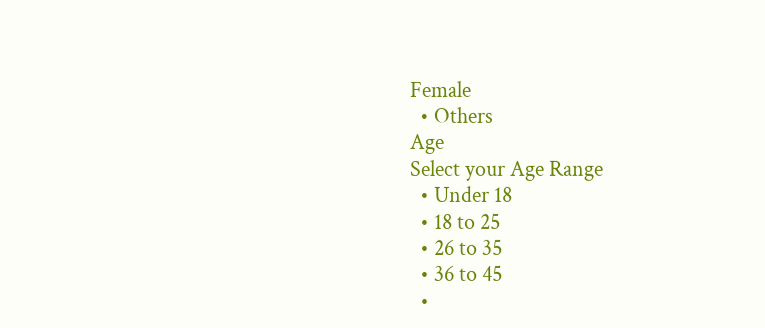Female
  • Others
Age
Select your Age Range
  • Under 18
  • 18 to 25
  • 26 to 35
  • 36 to 45
  •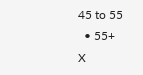45 to 55
  • 55+
X